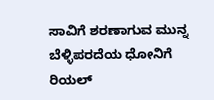ಸಾವಿಗೆ ಶರಣಾಗುವ ಮುನ್ನ ಬೆಳ್ಳಿಪರದೆಯ ಧೋನಿಗೆ ರಿಯಲ್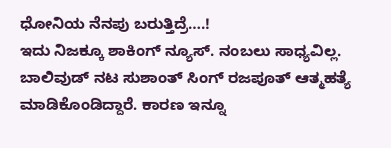ಧೋನಿಯ ನೆನಪು ಬರುತ್ತಿದ್ರೆ….!
ಇದು ನಿಜಕ್ಕೂ ಶಾಕಿಂಗ್ ನ್ಯೂಸ್. ನಂಬಲು ಸಾಧ್ಯವಿಲ್ಲ. ಬಾಲಿವುಡ್ ನಟ ಸುಶಾಂತ್ ಸಿಂಗ್ ರಜಪೂತ್ ಆತ್ಮಹತ್ಯೆ ಮಾಡಿಕೊಂಡಿದ್ದಾರೆ. ಕಾರಣ ಇನ್ನೂ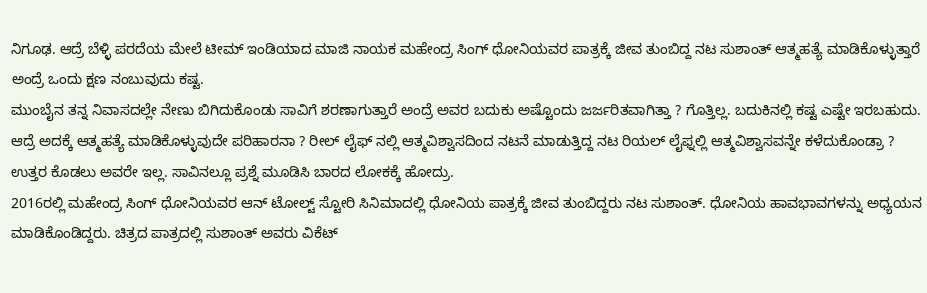ನಿಗೂಢ. ಆದ್ರೆ ಬೆಳ್ಳಿ ಪರದೆಯ ಮೇಲೆ ಟೀಮ್ ಇಂಡಿಯಾದ ಮಾಜಿ ನಾಯಕ ಮಹೇಂದ್ರ ಸಿಂಗ್ ಧೋನಿಯವರ ಪಾತ್ರಕ್ಕೆ ಜೀವ ತುಂಬಿದ್ದ ನಟ ಸುಶಾಂತ್ ಆತ್ಮಹತ್ಯೆ ಮಾಡಿಕೊಳ್ಳುತ್ತಾರೆ ಅಂದ್ರೆ ಒಂದು ಕ್ಷಣ ನಂಬುವುದು ಕಷ್ಟ.
ಮುಂಬೈನ ತನ್ನ ನಿವಾಸದಲ್ಲೇ ನೇಣು ಬಿಗಿದುಕೊಂಡು ಸಾವಿಗೆ ಶರಣಾಗುತ್ತಾರೆ ಅಂದ್ರೆ ಅವರ ಬದುಕು ಅಷ್ಟೊಂದು ಜರ್ಜರಿತವಾಗಿತ್ತಾ ? ಗೊತ್ತಿಲ್ಲ. ಬದುಕಿನಲ್ಲಿ ಕಷ್ಟ ಎಷ್ಟೇ ಇರಬಹುದು. ಆದ್ರೆ ಅದಕ್ಕೆ ಆತ್ಮಹತ್ಯೆ ಮಾಡಿಕೊಳ್ಳುವುದೇ ಪರಿಹಾರನಾ ? ರೀಲ್ ಲೈಫ್ ನಲ್ಲಿ ಆತ್ಮವಿಶ್ವಾಸದಿಂದ ನಟನೆ ಮಾಡುತ್ತಿದ್ದ ನಟ ರಿಯಲ್ ಲೈಫ್ನಲ್ಲಿ ಆತ್ಮವಿಶ್ವಾಸವನ್ನೇ ಕಳೆದುಕೊಂಡ್ರಾ ? ಉತ್ತರ ಕೊಡಲು ಅವರೇ ಇಲ್ಲ. ಸಾವಿನಲ್ಲೂ ಪ್ರಶ್ನೆ ಮೂಡಿಸಿ ಬಾರದ ಲೋಕಕ್ಕೆ ಹೋದ್ರು.
2016ರಲ್ಲಿ ಮಹೇಂದ್ರ ಸಿಂಗ್ ಧೋನಿಯವರ ಆನ್ ಟೋಲ್ಟ್ ಸ್ಟೋರಿ ಸಿನಿಮಾದಲ್ಲಿ ಧೋನಿಯ ಪಾತ್ರಕ್ಕೆ ಜೀವ ತುಂಬಿದ್ದರು ನಟ ಸುಶಾಂತ್. ಧೋನಿಯ ಹಾವಭಾವಗಳನ್ನು ಅಧ್ಯಯನ ಮಾಡಿಕೊಂಡಿದ್ದರು. ಚಿತ್ರದ ಪಾತ್ರದಲ್ಲಿ ಸುಶಾಂತ್ ಅವರು ವಿಕೆಟ್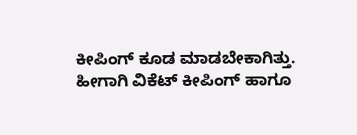ಕೀಪಿಂಗ್ ಕೂಡ ಮಾಡಬೇಕಾಗಿತ್ತು. ಹೀಗಾಗಿ ವಿಕೆಟ್ ಕೀಪಿಂಗ್ ಹಾಗೂ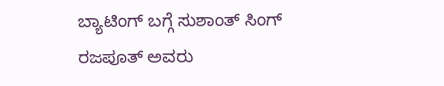ಬ್ಯಾಟಿಂಗ್ ಬಗ್ಗೆ ಸುಶಾಂತ್ ಸಿಂಗ್ ರಜಪೂತ್ ಅವರು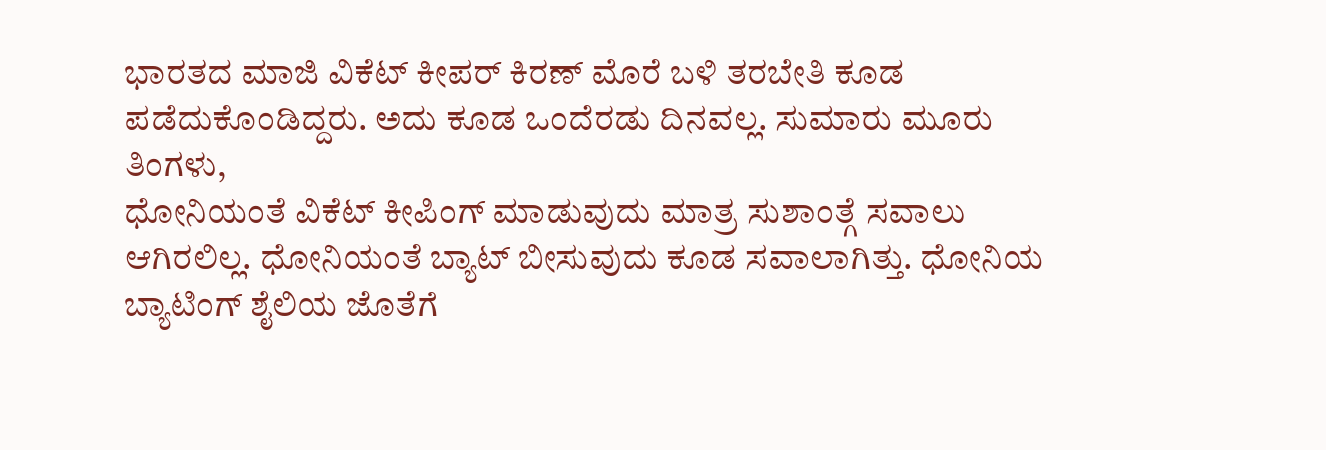ಭಾರತದ ಮಾಜಿ ವಿಕೆಟ್ ಕೀಪರ್ ಕಿರಣ್ ಮೊರೆ ಬಳಿ ತರಬೇತಿ ಕೂಡ ಪಡೆದುಕೊಂಡಿದ್ದರು. ಅದು ಕೂಡ ಒಂದೆರಡು ದಿನವಲ್ಲ. ಸುಮಾರು ಮೂರು ತಿಂಗಳು,
ಧೋನಿಯಂತೆ ವಿಕೆಟ್ ಕೀಪಿಂಗ್ ಮಾಡುವುದು ಮಾತ್ರ ಸುಶಾಂತ್ಗೆ ಸವಾಲು ಆಗಿರಲಿಲ್ಲ. ಧೋನಿಯಂತೆ ಬ್ಯಾಟ್ ಬೀಸುವುದು ಕೂಡ ಸವಾಲಾಗಿತ್ತು. ಧೋನಿಯ ಬ್ಯಾಟಿಂಗ್ ಶೈಲಿಯ ಜೊತೆಗೆ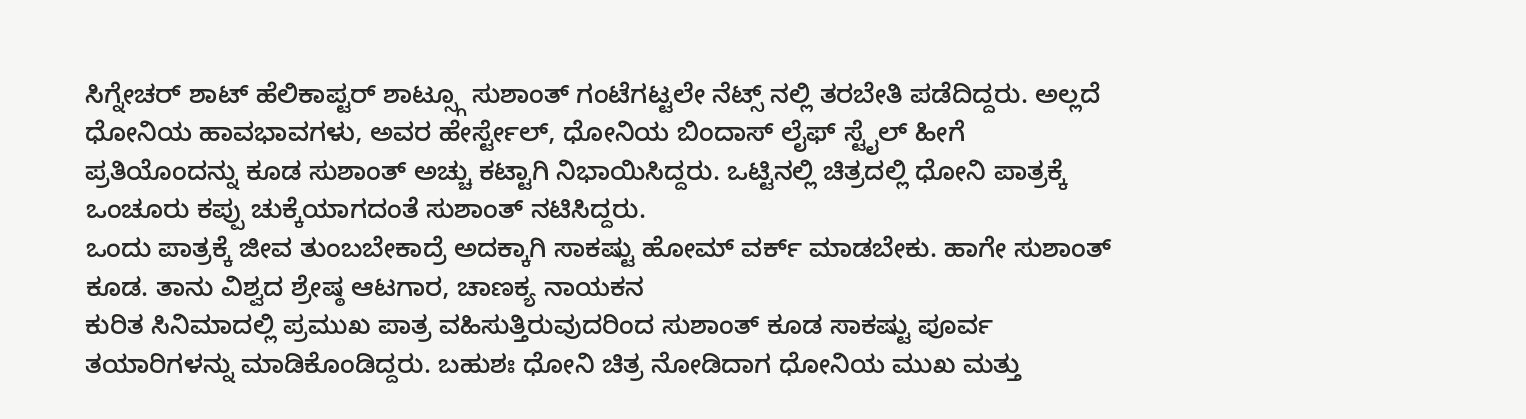ಸಿಗ್ನೇಚರ್ ಶಾಟ್ ಹೆಲಿಕಾಪ್ಟರ್ ಶಾಟ್ಸ್ಗೂ ಸುಶಾಂತ್ ಗಂಟೆಗಟ್ಟಲೇ ನೆಟ್ಸ್ ನಲ್ಲಿ ತರಬೇತಿ ಪಡೆದಿದ್ದರು. ಅಲ್ಲದೆ ಧೋನಿಯ ಹಾವಭಾವಗಳು, ಅವರ ಹೇರ್ಸ್ಟೇಲ್, ಧೋನಿಯ ಬಿಂದಾಸ್ ಲೈಫ್ ಸ್ಟೈಲ್ ಹೀಗೆ ಪ್ರತಿಯೊಂದನ್ನು ಕೂಡ ಸುಶಾಂತ್ ಅಚ್ಚು ಕಟ್ಟಾಗಿ ನಿಭಾಯಿಸಿದ್ದರು. ಒಟ್ಟಿನಲ್ಲಿ ಚಿತ್ರದಲ್ಲಿ ಧೋನಿ ಪಾತ್ರಕ್ಕೆ ಒಂಚೂರು ಕಪ್ಪು ಚುಕ್ಕೆಯಾಗದಂತೆ ಸುಶಾಂತ್ ನಟಿಸಿದ್ದರು.
ಒಂದು ಪಾತ್ರಕ್ಕೆ ಜೀವ ತುಂಬಬೇಕಾದ್ರೆ ಅದಕ್ಕಾಗಿ ಸಾಕಷ್ಟು ಹೋಮ್ ವರ್ಕ್ ಮಾಡಬೇಕು. ಹಾಗೇ ಸುಶಾಂತ್ ಕೂಡ. ತಾನು ವಿಶ್ವದ ಶ್ರೇಷ್ಠ ಆಟಗಾರ, ಚಾಣಕ್ಯ ನಾಯಕನ
ಕುರಿತ ಸಿನಿಮಾದಲ್ಲಿ ಪ್ರಮುಖ ಪಾತ್ರ ವಹಿಸುತ್ತಿರುವುದರಿಂದ ಸುಶಾಂತ್ ಕೂಡ ಸಾಕಷ್ಟು ಪೂರ್ವ ತಯಾರಿಗಳನ್ನು ಮಾಡಿಕೊಂಡಿದ್ದರು. ಬಹುಶಃ ಧೋನಿ ಚಿತ್ರ ನೋಡಿದಾಗ ಧೋನಿಯ ಮುಖ ಮತ್ತು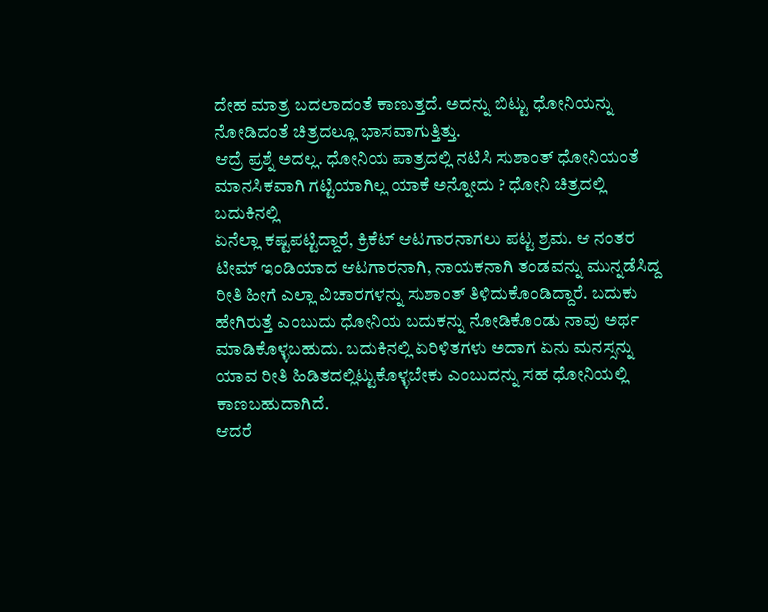ದೇಹ ಮಾತ್ರ ಬದಲಾದಂತೆ ಕಾಣುತ್ತದೆ. ಅದನ್ನು ಬಿಟ್ಟು ಧೋನಿಯನ್ನು ನೋಡಿದಂತೆ ಚಿತ್ರದಲ್ಲೂ ಭಾಸವಾಗುತ್ತಿತ್ತು.
ಆದ್ರೆ ಪ್ರಶ್ನೆ ಅದಲ್ಲ. ಧೋನಿಯ ಪಾತ್ರದಲ್ಲಿ ನಟಿಸಿ ಸುಶಾಂತ್ ಧೋನಿಯಂತೆ ಮಾನಸಿಕವಾಗಿ ಗಟ್ಟಿಯಾಗಿಲ್ಲ ಯಾಕೆ ಅನ್ನೋದು ? ಧೋನಿ ಚಿತ್ರದಲ್ಲಿ ಬದುಕಿನಲ್ಲಿ
ಏನೆಲ್ಲಾ ಕಷ್ಟಪಟ್ಟಿದ್ದಾರೆ, ಕ್ರಿಕೆಟ್ ಆಟಗಾರನಾಗಲು ಪಟ್ಟ ಶ್ರಮ. ಆ ನಂತರ ಟೀಮ್ ಇಂಡಿಯಾದ ಆಟಗಾರನಾಗಿ, ನಾಯಕನಾಗಿ ತಂಡವನ್ನು ಮುನ್ನಡೆಸಿದ್ದ ರೀತಿ ಹೀಗೆ ಎಲ್ಲಾ ವಿಚಾರಗಳನ್ನು ಸುಶಾಂತ್ ತಿಳಿದುಕೊಂಡಿದ್ದಾರೆ. ಬದುಕು ಹೇಗಿರುತ್ತೆ ಎಂಬುದು ಧೋನಿಯ ಬದುಕನ್ನು ನೋಡಿಕೊಂಡು ನಾವು ಅರ್ಥ ಮಾಡಿಕೊಳ್ಳಬಹುದು. ಬದುಕಿನಲ್ಲಿ ಏರಿಳಿತಗಳು ಅದಾಗ ಏನು ಮನಸ್ಸನ್ನು ಯಾವ ರೀತಿ ಹಿಡಿತದಲ್ಲಿಟ್ಟುಕೊಳ್ಳಬೇಕು ಎಂಬುದನ್ನು ಸಹ ಧೋನಿಯಲ್ಲಿ ಕಾಣಬಹುದಾಗಿದೆ.
ಆದರೆ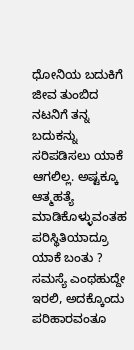ಧೋನಿಯ ಬದುಕಿಗೆ ಜೀವ ತುಂಬಿದ ನಟನಿಗೆ ತನ್ನ ಬದುಕನ್ನು ಸರಿಪಡಿಸಲು ಯಾಕೆ ಆಗಲಿಲ್ಲ. ಅಷ್ಟಕ್ಕೂ ಆತ್ಮಹತ್ಯೆ ಮಾಡಿಕೊಳ್ಳುವಂತಹ ಪರಿಸ್ಥಿತಿಯಾದ್ರೂ ಯಾಕೆ ಬಂತು ? ಸಮಸ್ಯೆ ಎಂಥಹುದ್ದೇ ಇರಲಿ, ಅದಕ್ಕೊಂದು ಪರಿಹಾರವಂತೂ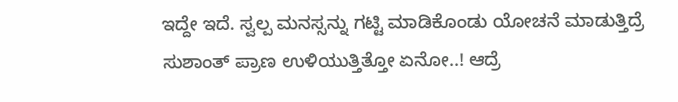ಇದ್ದೇ ಇದೆ. ಸ್ವಲ್ಪ ಮನಸ್ಸನ್ನು ಗಟ್ಟಿ ಮಾಡಿಕೊಂಡು ಯೋಚನೆ ಮಾಡುತ್ತಿದ್ರೆ ಸುಶಾಂತ್ ಪ್ರಾಣ ಉಳಿಯುತ್ತಿತ್ತೋ ಏನೋ..! ಆದ್ರೆ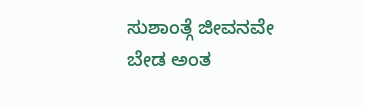ಸುಶಾಂತ್ಗೆ ಜೀವನವೇ ಬೇಡ ಅಂತ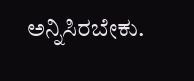ಅನ್ನಿಸಿರಬೇಕು.